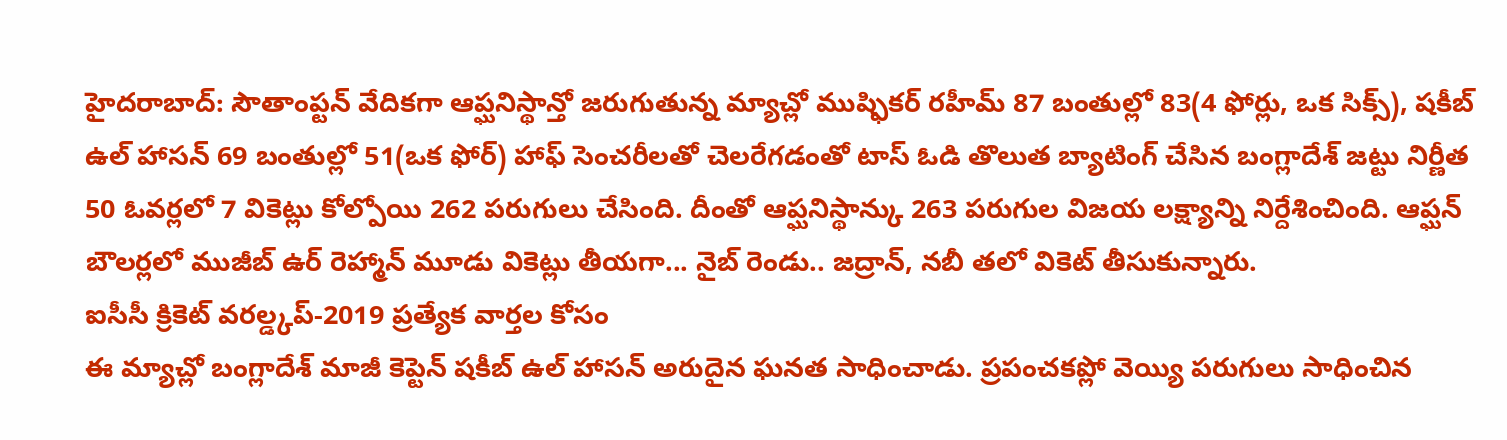హైదరాబాద్: సౌతాంప్టన్ వేదికగా ఆప్ఘనిస్థాన్తో జరుగుతున్న మ్యాచ్లో ముష్ఫికర్ రహీమ్ 87 బంతుల్లో 83(4 ఫోర్లు, ఒక సిక్స్), షకీబ్ ఉల్ హాసన్ 69 బంతుల్లో 51(ఒక ఫోర్) హాఫ్ సెంచరీలతో చెలరేగడంతో టాస్ ఓడి తొలుత బ్యాటింగ్ చేసిన బంగ్లాదేశ్ జట్టు నిర్ణీత 50 ఓవర్లలో 7 వికెట్లు కోల్పోయి 262 పరుగులు చేసింది. దీంతో ఆప్ఘనిస్థాన్కు 263 పరుగుల విజయ లక్ష్యాన్ని నిర్దేశించింది. ఆప్ఘన్ బౌలర్లలో ముజీబ్ ఉర్ రెహ్మాన్ మూడు వికెట్లు తీయగా... నైబ్ రెండు.. జద్రాన్, నబీ తలో వికెట్ తీసుకున్నారు.
ఐసీసీ క్రికెట్ వరల్డ్కప్-2019 ప్రత్యేక వార్తల కోసం
ఈ మ్యాచ్లో బంగ్లాదేశ్ మాజీ కెప్టెన్ షకీబ్ ఉల్ హాసన్ అరుదైన ఘనత సాధించాడు. ప్రపంచకప్లో వెయ్యి పరుగులు సాధించిన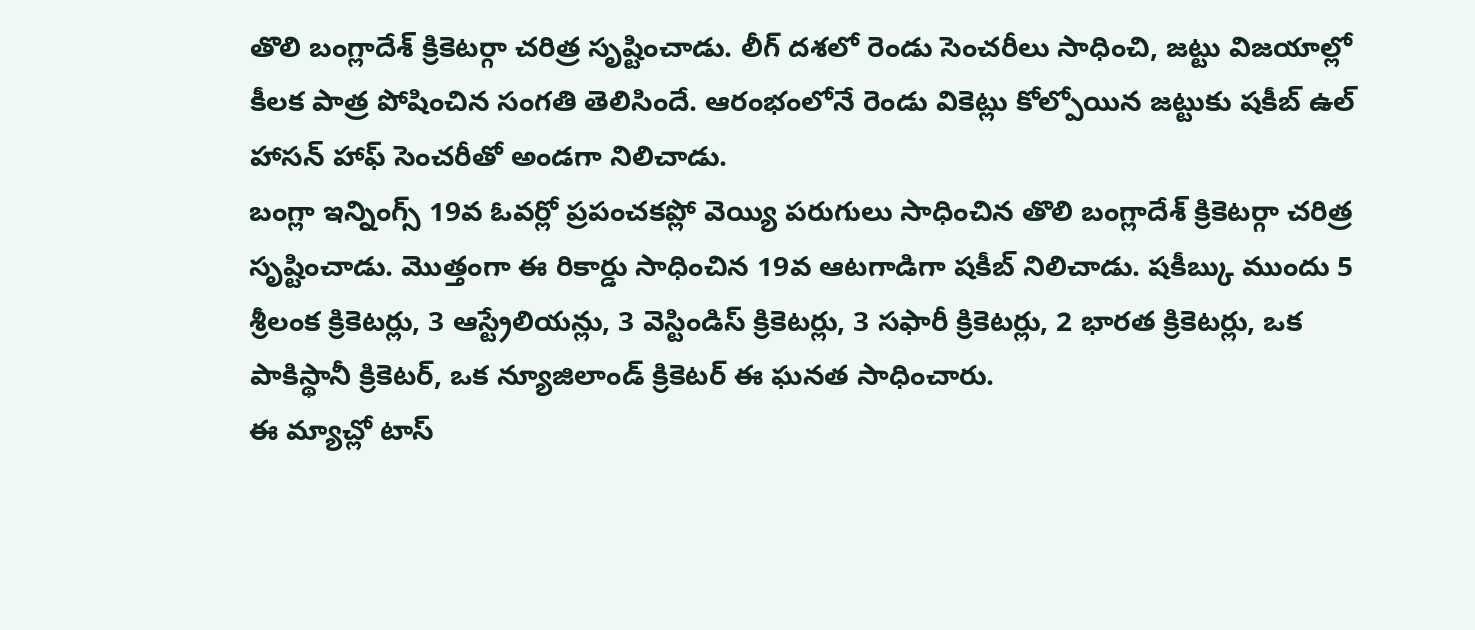తొలి బంగ్లాదేశ్ క్రికెటర్గా చరిత్ర సృష్టించాడు. లీగ్ దశలో రెండు సెంచరీలు సాధించి, జట్టు విజయాల్లో కీలక పాత్ర పోషించిన సంగతి తెలిసిందే. ఆరంభంలోనే రెండు వికెట్లు కోల్పోయిన జట్టుకు షకీబ్ ఉల్ హాసన్ హాఫ్ సెంచరీతో అండగా నిలిచాడు.
బంగ్లా ఇన్నింగ్స్ 19వ ఓవర్లో ప్రపంచకప్లో వెయ్యి పరుగులు సాధించిన తొలి బంగ్లాదేశ్ క్రికెటర్గా చరిత్ర సృష్టించాడు. మొత్తంగా ఈ రికార్డు సాధించిన 19వ ఆటగాడిగా షకీబ్ నిలిచాడు. షకీబ్కు ముందు 5 శ్రీలంక క్రికెటర్లు, 3 ఆస్ట్రేలియన్లు, 3 వెస్టిండిస్ క్రికెటర్లు, 3 సఫారీ క్రికెటర్లు, 2 భారత క్రికెటర్లు, ఒక పాకిస్థానీ క్రికెటర్, ఒక న్యూజిలాండ్ క్రికెటర్ ఈ ఘనత సాధించారు.
ఈ మ్యాచ్లో టాస్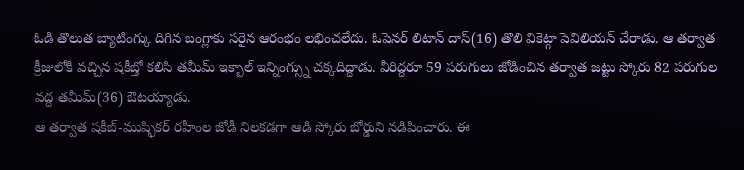ఓడి తొలుత బ్యాటింగ్కు దిగిన బంగ్లాకు సరైన ఆరంభం లభించలేదు. ఓపెనర్ లిటాన్ దాస్(16) తొలి వికెట్గా పెవిలియన్ చేరాడు. ఆ తర్వాత క్రీజులోకి వచ్చిన షకీబ్తో కలిసి తమీమ్ ఇక్బాల్ ఇన్నింగ్స్ను చక్కదిద్దాడు. వీరిద్దరూ 59 పరుగులు జోడించిన తర్వాత జట్టు స్కోరు 82 పరుగుల వద్ద తమీమ్(36) ఔటయ్యాడు.
ఆ తర్వాత షకీబ్-ముష్ఫికర్ రహీంల జోడీ నిలకడగా ఆడి స్కోరు బోర్డుని నడిపించారు. ఈ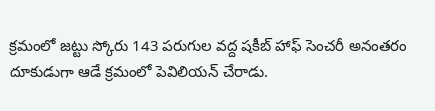క్రమంలో జట్టు స్కోరు 143 పరుగుల వద్ద షకీబ్ హాఫ్ సెంచరీ అనంతరం దూకుడుగా ఆడే క్రమంలో పెవిలియన్ చేరాడు.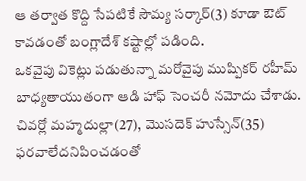ఆ తర్వాత కొద్ది సేపటికే సౌమ్య సర్కార్(3) కూడా ఔట్ కావడంతో బంగ్లాదేశ్ కష్టాల్లో పడింది.
ఒకవైపు వికెట్లు పడుతున్నా మరోవైపు ముష్పికర్ రహీమ్ బాధ్యతాయుతంగా ఆడి హాఫ్ సెంచరీ నమోదు చేశాడు. చివర్లో మహ్మదుల్లా(27), మొసదెక్ హుస్సేన్(35) ఫరవాలేదనిపించడంతో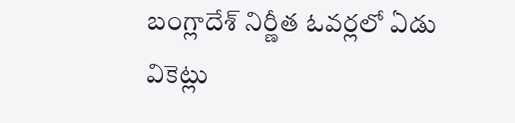బంగ్లాదేశ్ నిర్ణీత ఓవర్లలో ఏడు వికెట్లు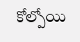కోల్పోయి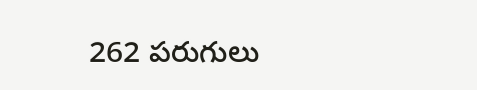262 పరుగులు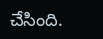చేసింది.